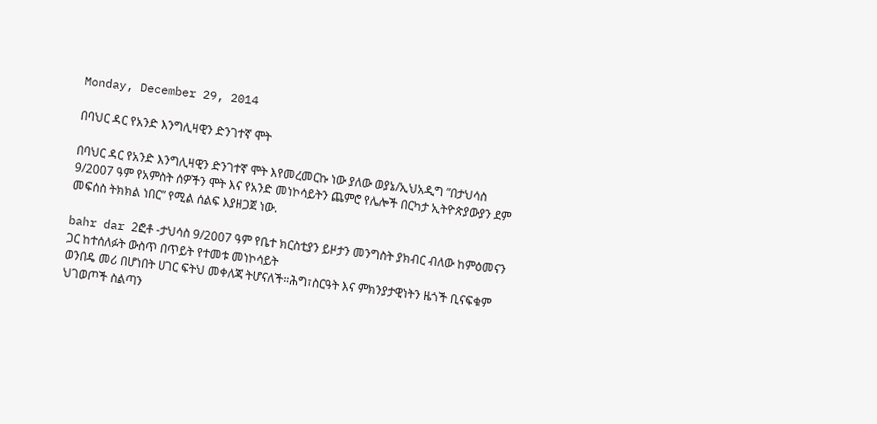Monday, December 29, 2014

በባህር ዳር የአንድ እንግሊዛዊን ድንገተኛ ሞት

በባህር ዳር የአንድ እንግሊዛዊን ድንገተኛ ሞት እየመረመርኩ ነው ያለው ወያኔ/ኢህአዲግ ”በታህሳስ 9/2007 ዓም የአምስት ሰዎችን ሞት እና የአንድ መነኮሳይትን ጨምሮ የሌሎች በርካታ ኢትዮጵያውያን ደም መፍሰስ ትክክል ነበር” የሚል ሰልፍ እያዘጋጀ ነው.

bahr dar 2ፎቶ -ታህሳስ 9/2007 ዓም የቤተ ክርስቲያን ይዞታን መንግስት ያክብር ብለው ከምዕመናን ጋር ከተሰለፉት ውስጥ በጥይት የተመቱ መነኮሳይት
ወንበዴ መሪ በሆነበት ሀገር ፍትህ መቀለጃ ትሆናለች።ሕግ፣ስርዓት እና ምክንያታዊነትን ዜጎች ቢናፍቁም ህገወጦች ስልጣን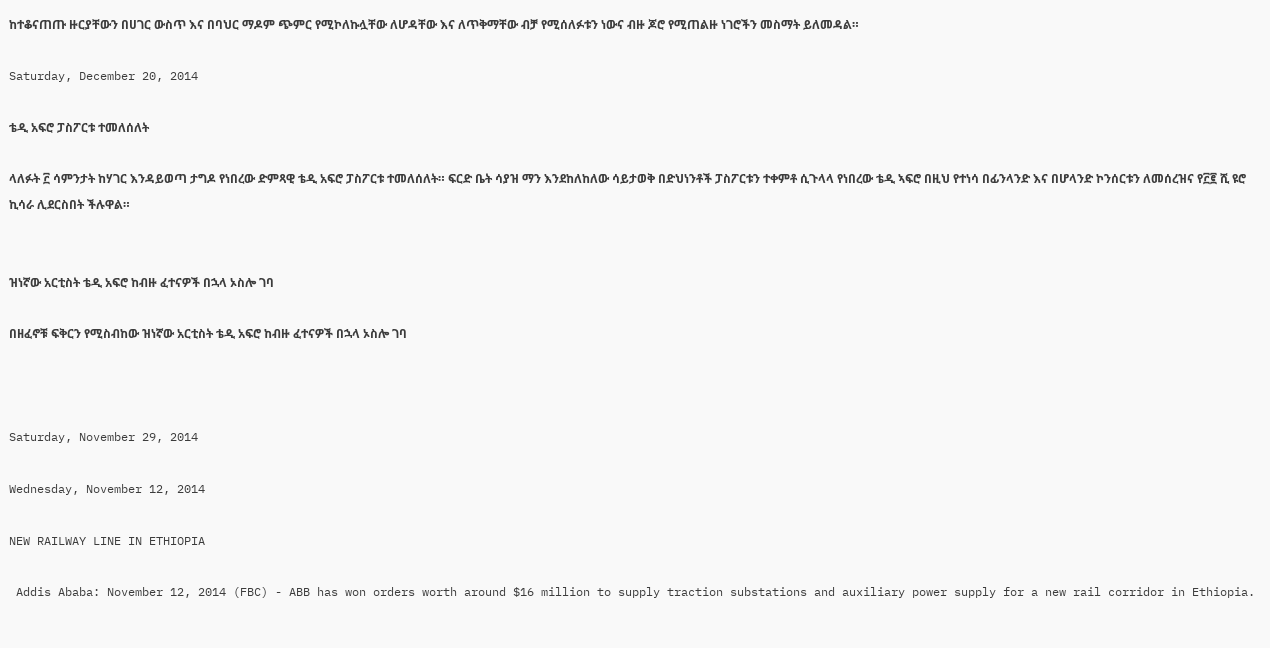ከተቆናጠጡ ዙርያቸውን በሀገር ውስጥ እና በባህር ማዶም ጭምር የሚኮለኩሏቸው ለሆዳቸው እና ለጥቅማቸው ብቻ የሚሰለፉቱን ነውና ብዙ ጆሮ የሚጠልዙ ነገሮችን መስማት ይለመዳል።

Saturday, December 20, 2014

ቴዲ አፍሮ ፓስፖርቱ ተመለሰለት

ላለፉት ፫ ሳምንታት ከሃገር እንዳይወጣ ታግዶ የነበረው ድምጻዊ ቴዲ አፍሮ ፓስፖርቱ ተመለሰለት። ፍርድ ቤት ሳያዝ ማን እንደከለከለው ሳይታወቅ በድህነንቶች ፓስፖርቱን ተቀምቶ ሲጉላላ የነበረው ቴዲ ኣፍሮ በዚህ የተነሳ በፊንላንድ እና በሆላንድ ኮንሰርቱን ለመሰረዝና የ፫፪ ሺ ዩሮ ኪሳራ ሊደርስበት ችሉዋል።


ዝነኛው አርቲስት ቴዲ አፍሮ ከብዙ ፈተናዎች በኋላ ኦስሎ ገባ

በዘፈኖቹ ፍቅርን የሚስብከው ዝነኛው አርቲስት ቴዲ አፍሮ ከብዙ ፈተናዎች በኋላ ኦስሎ ገባ



Saturday, November 29, 2014

Wednesday, November 12, 2014

NEW RAILWAY LINE IN ETHIOPIA

 Addis Ababa: November 12, 2014 (FBC) - ABB has won orders worth around $16 million to supply traction substations and auxiliary power supply for a new rail corridor in Ethiopia.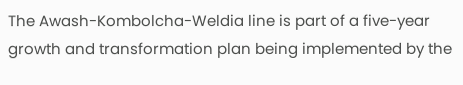The Awash-Kombolcha-Weldia line is part of a five-year growth and transformation plan being implemented by the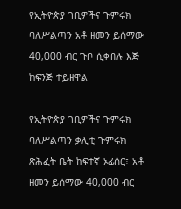የኢትዮጵያ ገቢዎችና ጉምሩክ ባለሥልጣን አቶ ዘመን ይሰማው 40,000 ብር ጉቦ ሲቀበሉ እጅ ከፍንጅ ተይዘዋል

የኢትዮጵያ ገቢዎችና ጉምሩክ ባለሥልጣን ቃሊቲ ጉምሩክ ጽሕፈት ቤት ከፍተኛ ኦፊሰር፣ አቶ ዘመን ይሰማው 40,000 ብር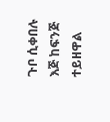ጉቦ ሲቀበሉ እጅ ከፍንጅ ተይዘዋል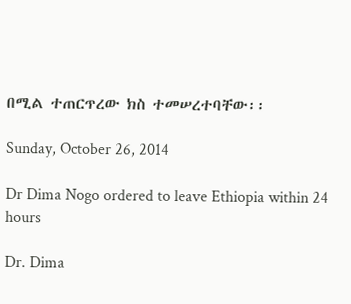በሚል ተጠርጥረው ክስ ተመሠረተባቸው፡፡

Sunday, October 26, 2014

Dr Dima Nogo ordered to leave Ethiopia within 24 hours

Dr. Dima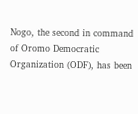Nogo, the second in command of Oromo Democratic Organization (ODF), has been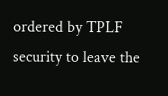ordered by TPLF security to leave the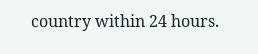country within 24 hours.